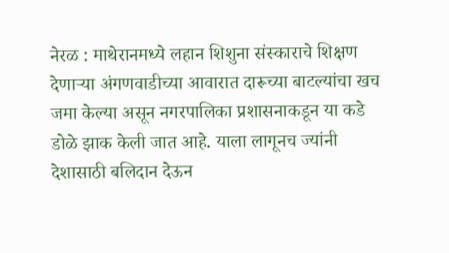नेरळ : माथेरानमध्ये लहान शिशुना संस्काराचे शिक्षण देणाऱ्या अंगणवाडीच्या आवारात दारूच्या बाटल्यांचा खच जमा केल्या असून नगरपालिका प्रशासनाकडून या कडे डोळे झाक केली जात आहे. याला लागूनच ज्यांनी देशासाठी बलिदान देऊन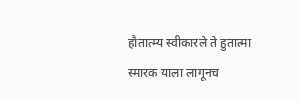हौतात्म्य स्वीकारले ते हुतात्मा स्मारक याला लागूनच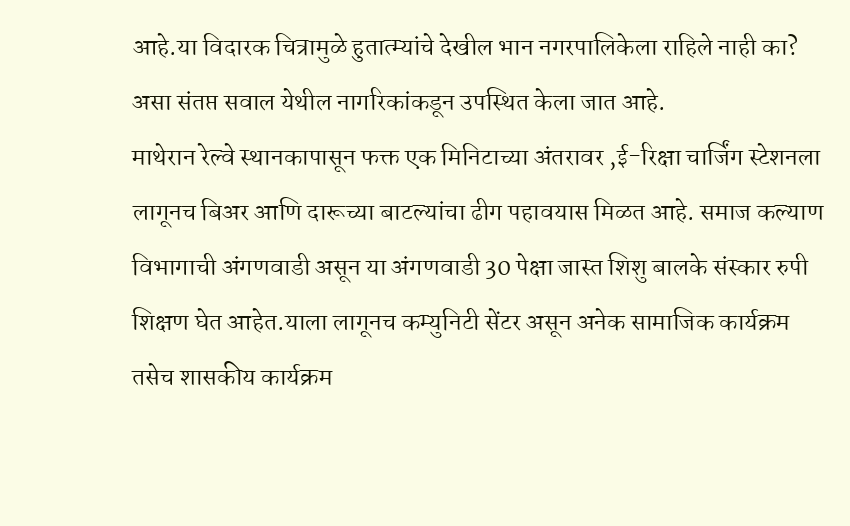आहे.या विदारक चित्रामुळे हुतात्म्यांचे देखील भान नगरपालिकेला राहिले नाही का? असा संतप्त सवाल येथील नागरिकांकडून उपस्थित केला जात आहे.
माथेरान रेल्वे स्थानकापासून फक्त एक मिनिटाच्या अंतरावर ,ई-रिक्षा चार्जिंग स्टेशनला लागूनच बिअर आणि दारूच्या बाटल्यांचा ढीग पहावयास मिळत आहे. समाज कल्याण विभागाची अंगणवाडी असून या अंगणवाडी 30 पेक्षा जास्त शिशु बालके संस्कार रुपी शिक्षण घेत आहेत.याला लागूनच कम्युनिटी सेंटर असून अनेक सामाजिक कार्यक्रम तसेच शासकीय कार्यक्रम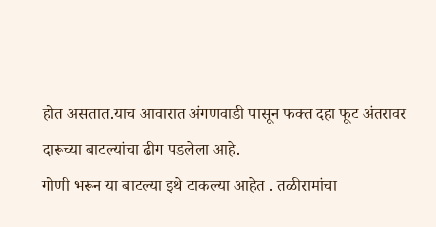होत असतात.याच आवारात अंगणवाडी पासून फक्त दहा फूट अंतरावर दारूच्या बाटल्यांचा ढीग पडलेला आहे.
गोणी भरून या बाटल्या इथे टाकल्या आहेत . तळीरामांचा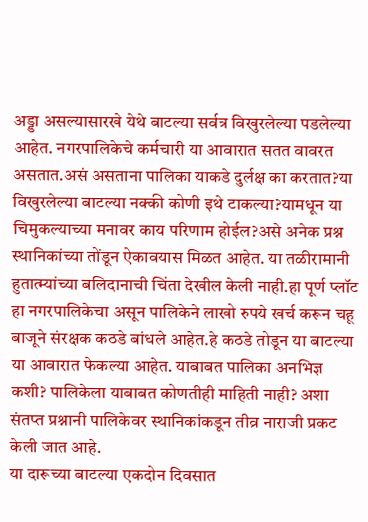अड्डा असल्यासारखे येथे बाटल्या सर्वत्र विखुरलेल्या पडलेल्या आहेत. नगरपालिकेचे कर्मचारी या आवारात सतत वावरत असतात.असं असताना पालिका याकडे दुर्लक्ष का करतात?या विखुरलेल्या बाटल्या नक्की कोणी इथे टाकल्या?यामधून या चिमुकल्याच्या मनावर काय परिणाम होईल?असे अनेक प्रश्न स्थानिकांच्या तोंडून ऐकावयास मिळत आहेत. या तळीरामानी हुतात्म्यांच्या बलिदानाची चिंता देखील केली नाही.हा पूर्ण प्लॉट हा नगरपालिकेचा असून पालिकेने लाखो रुपये खर्च करून चहू बाजूने संरक्षक कठडे बांधले आहेत.हे कठडे तोडून या बाटल्या या आवारात फेकल्या आहेत. याबाबत पालिका अनभिज्ञ कशी? पालिकेला याबाबत कोणतीही माहिती नाही? अशा संतप्त प्रश्नानी पालिकेवर स्थानिकांकडून तीव्र नाराजी प्रकट केली जात आहे.
या दारूच्या बाटल्या एकदोन दिवसात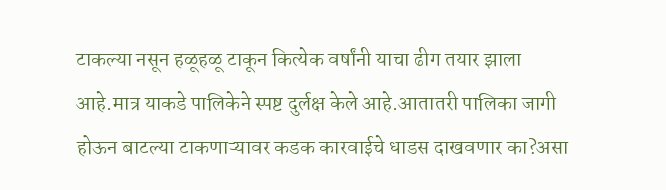टाकल्या नसून हळूहळू टाकून कित्येक वर्षांनी याचा ढीग तयार झाला आहे.मात्र याकडे पालिकेने स्पष्ट दुर्लक्ष केले आहे.आतातरी पालिका जागी होऊन बाटल्या टाकणाऱ्यावर कडक कारवाईचे धाडस दाखवणार का?असा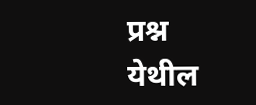प्रश्न येथील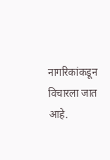नागरिकांकडून विचारला जात आहे.